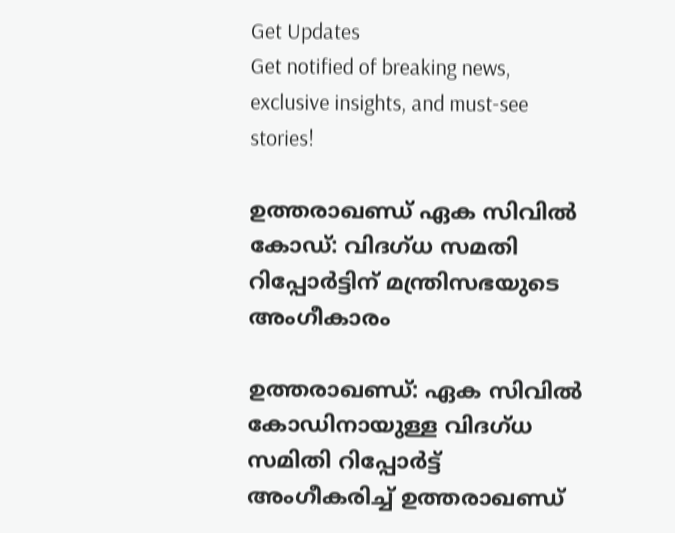Get Updates
Get notified of breaking news, exclusive insights, and must-see stories!

ഉത്തരാഖണ്ഡ് ഏക സിവിൽ കോഡ്: വിദഗ്ധ സമതി റിപ്പോർട്ടിന് മന്ത്രിസഭയുടെ അംഗീകാരം

ഉത്തരാഖണ്ഡ്: ഏക സിവിൽ കോഡിനായുള്ള വിദഗ്ധ സമിതി റിപ്പോർട്ട് അംഗീകരിച്ച് ഉത്തരാഖണ്ഡ്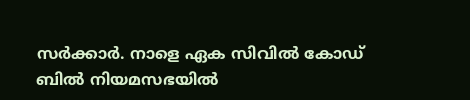സർക്കാർ. നാളെ ഏക സിവിൽ കോഡ് ബിൽ നിയമസഭയിൽ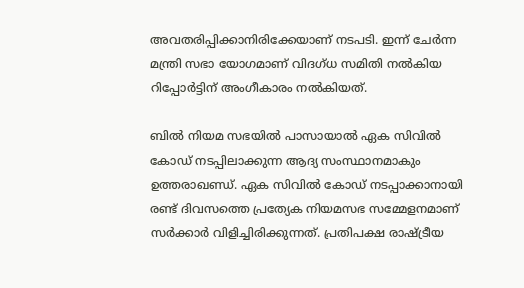അവതരിപ്പിക്കാനിരിക്കേയാണ് നടപടി. ഇന്ന് ചേർന്ന മന്ത്രി സഭാ യോഗമാണ് വിദഗ്ധ സമിതി നൽകിയ റിപ്പോർട്ടിന് അംഗീകാരം നൽകിയത്.

ബിൽ നിയമ സഭയിൽ പാസായാൽ ഏക സിവിൽ കോഡ് നടപ്പിലാക്കുന്ന ആദ്യ സംസ്ഥാനമാകും ഉത്തരാഖണ്ഡ്. ഏക സിവിൽ കോഡ് നടപ്പാക്കാനായി രണ്ട് ദിവസത്തെ പ്രത്യേക നിയമസഭ സമ്മേളനമാണ് സർക്കാർ വിളിച്ചിരിക്കുന്നത്. പ്രതിപക്ഷ രാഷ്ട്രീയ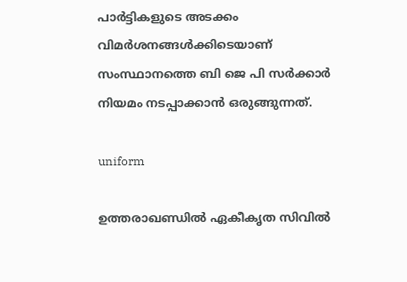പാർട്ടികളുടെ അടക്കം വിമർശനങ്ങൾക്കിടെയാണ് സംസ്ഥാനത്തെ ബി ജെ പി സർക്കാർ നിയമം നടപ്പാക്കാൻ ഒരുങ്ങുന്നത്.

uniform

ഉത്തരാഖണ്ഡിൽ ഏകീകൃത സിവിൽ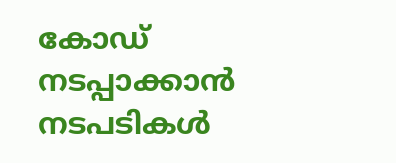കോഡ് നടപ്പാക്കാൻ നടപടികൾ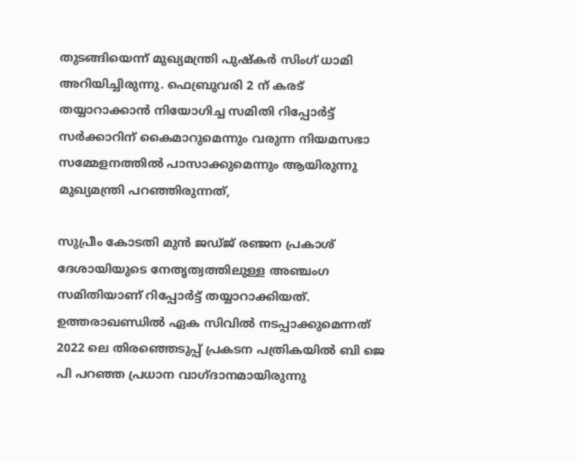തുടങ്ങിയെന്ന് മുഖ്യമന്ത്രി പുഷ്കർ സിംഗ് ധാമി അറിയിച്ചിരുന്നു. ഫെബ്രുവരി 2 ന് കരട് തയ്യാറാക്കാൻ നിയോഗിച്ച സമിതി റിപ്പോർട്ട് സർക്കാറിന് കൈമാറുമെന്നും വരുന്ന നിയമസഭാ സമ്മേളനത്തിൽ പാസാക്കുമെന്നും ആയിരുന്നു മുഖ്യമന്ത്രി പറഞ്ഞിരുന്നത്,

സുപ്രീം കോടതി മുൻ ജഡ്ജ് രഞ്ജന പ്രകാശ് ദേശായിയുടെ നേതൃത്വത്തിലുള്ള അഞ്ചംഗ സമിതിയാണ് റിപ്പോർട്ട് തയ്യാറാക്കിയത്. ഉത്തരാഖണ്ഡിൽ ഏക സിവിൽ നടപ്പാക്കുമെന്നത് 2022 ലെ തിരഞ്ഞെടുപ്പ് പ്രകടന പത്രികയിൽ ബി ജെ പി പറഞ്ഞ പ്രധാന വാഗ്ദാനമായിരുന്നു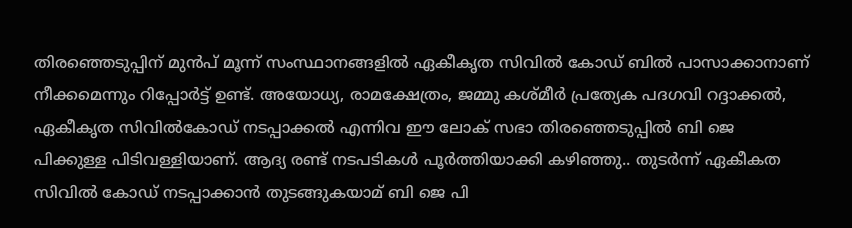തിരഞ്ഞെടുപ്പിന് മുൻപ് മൂന്ന് സംസ്ഥാനങ്ങളിൽ ഏകീകൃത സിവിൽ കോഡ് ബിൽ പാസാക്കാനാണ് നീക്കമെന്നും റിപ്പോർട്ട് ഉണ്ട്. അയോധ്യ, രാമക്ഷേത്രം, ജമ്മു കശ്മീർ പ്രത്യേക പദഗവി റദ്ദാക്കൽ, ഏകീകൃത സിവിൽകോഡ് നടപ്പാക്കൽ എന്നിവ ഈ ലോക് സഭാ തിരഞ്ഞെടുപ്പിൽ ബി ജെ പിക്കുള്ള പിടിവള്ളിയാണ്. ആദ്യ രണ്ട് നടപടികൾ പൂർത്തിയാക്കി കഴിഞ്ഞു.. തുടർന്ന് ഏകീക‍ത സിവിൽ കോഡ് നടപ്പാക്കാൻ തുടങ്ങുകയാമ് ബി ജെ പി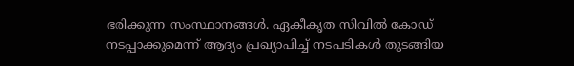ഭരിക്കുന്ന സംസ്ഥാനങ്ങൾ. ഏകീക‍ൃത സിവിൽ കോഡ് നടപ്പാക്കുമെന്ന് ആദ്യം പ്രഖ്യാപിച്ച് നടപടികൾ തുടങ്ങിയ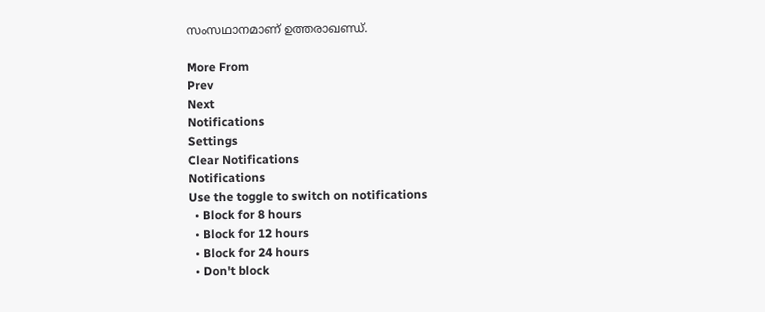സംസഥാനമാണ് ഉത്തരാഖണ്ഡ്.

More From
Prev
Next
Notifications
Settings
Clear Notifications
Notifications
Use the toggle to switch on notifications
  • Block for 8 hours
  • Block for 12 hours
  • Block for 24 hours
  • Don't block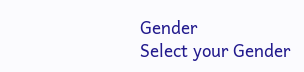Gender
Select your Gender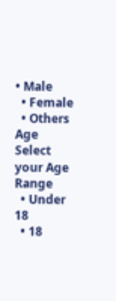• Male
  • Female
  • Others
Age
Select your Age Range
  • Under 18
  • 18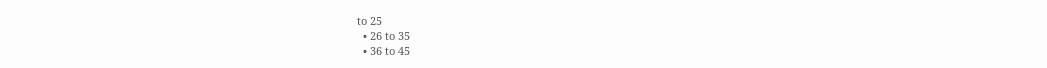to 25
  • 26 to 35
  • 36 to 45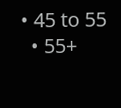• 45 to 55
  • 55+